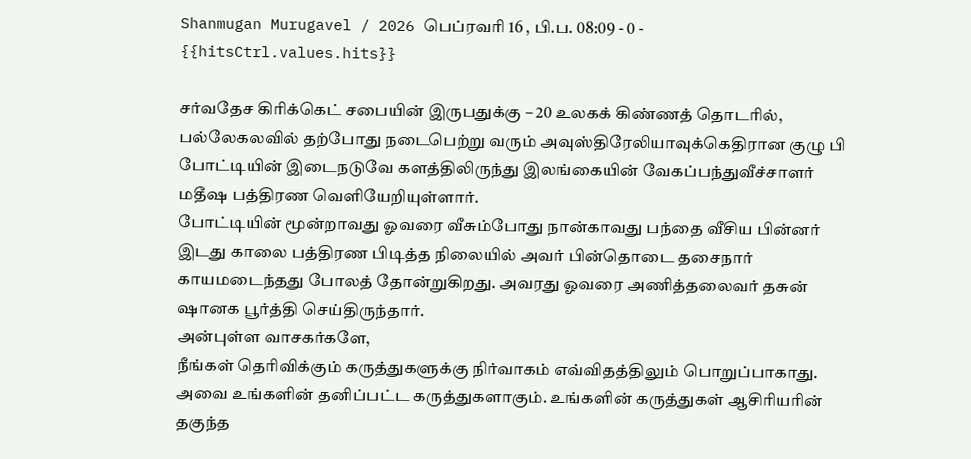Shanmugan Murugavel / 2026 பெப்ரவரி 16 , பி.ப. 08:09 - 0 - {{hitsCtrl.values.hits}}

சர்வதேச கிரிக்கெட் சபையின் இருபதுக்கு – 20 உலகக் கிண்ணத் தொடரில், பல்லேகலவில் தற்போது நடைபெற்று வரும் அவுஸ்திரேலியாவுக்கெதிரான குழு பி போட்டியின் இடைநடுவே களத்திலிருந்து இலங்கையின் வேகப்பந்துவீச்சாளர் மதீஷ பத்திரண வெளியேறியுள்ளார்.
போட்டியின் மூன்றாவது ஓவரை வீசும்போது நான்காவது பந்தை வீசிய பின்னர் இடது காலை பத்திரண பிடித்த நிலையில் அவர் பின்தொடை தசைநார் காயமடைந்தது போலத் தோன்றுகிறது. அவரது ஓவரை அணித்தலைவர் தசுன் ஷானக பூர்த்தி செய்திருந்தார்.
அன்புள்ள வாசகர்களே,
நீங்கள் தெரிவிக்கும் கருத்துகளுக்கு நிர்வாகம் எவ்விதத்திலும் பொறுப்பாகாது. அவை உங்களின் தனிப்பட்ட கருத்துகளாகும். உங்களின் கருத்துகள் ஆசிரியரின் தகுந்த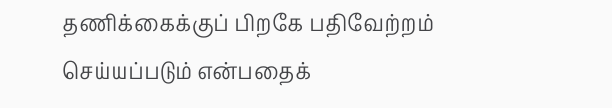தணிக்கைக்குப் பிறகே பதிவேற்றம் செய்யப்படும் என்பதைக்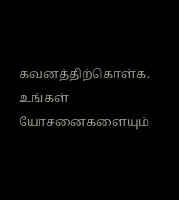கவனத்திற்கொள்க. உங்கள் யோசனைகளையும்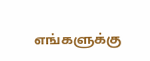எங்களுக்கு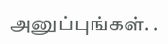அனுப்புங்கள். .